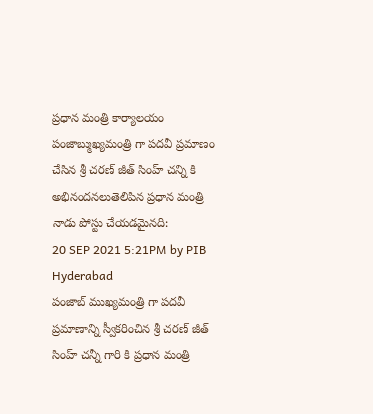ప్రధాన మంత్రి కార్యాలయం
పంజాబ్ముఖ్యమంత్రి గా పదవీ ప్రమాణం చేసిన శ్రీ చరణ్ జీత్ సింహ్ చన్ని కి అభినందనలుతెలిపిన ప్రధాన మంత్రి
నాడు పోస్టు చేయడమైనది:
20 SEP 2021 5:21PM by PIB Hyderabad
పంజాబ్ ముఖ్యమంత్రి గా పదవీ ప్రమాణాన్ని స్వీకరించిన శ్రీ చరణ్ జీత్ సింహ్ చన్నీ గారి కి ప్రధాన మంత్రి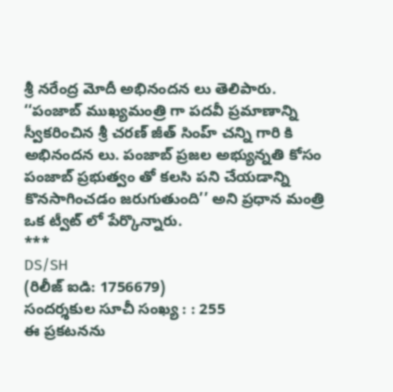శ్రీ నరేంద్ర మోదీ అభినందన లు తెలిపారు.
‘‘పంజాబ్ ముఖ్యమంత్రి గా పదవీ ప్రమాణాన్ని స్వీకరించిన శ్రీ చరణ్ జీత్ సింహ్ చన్ని గారి కి అభినందన లు. పంజాబ్ ప్రజల అభ్యున్నతి కోసం పంజాబ్ ప్రభుత్వం తో కలసి పని చేయడాన్ని కొనసాగించడం జరుగుతుంది’’ అని ప్రధాన మంత్రి ఒక ట్వీట్ లో పేర్కొన్నారు.
***
DS/SH
(రిలీజ్ ఐడి: 1756679)
సందర్శకుల సూచీ సంఖ్య : : 255
ఈ ప్రకటనను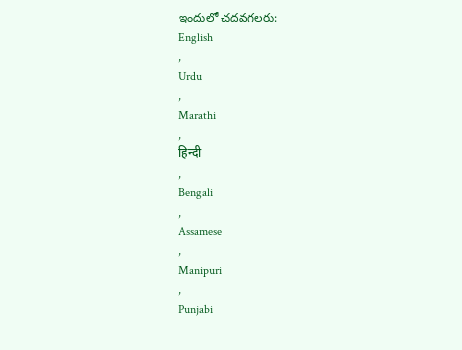ఇందులో చదవగలరు:
English
,
Urdu
,
Marathi
,
हिन्दी
,
Bengali
,
Assamese
,
Manipuri
,
Punjabi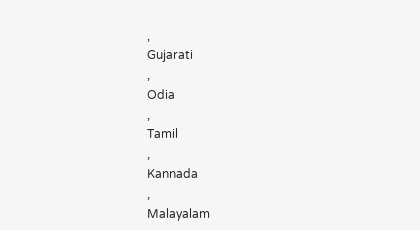,
Gujarati
,
Odia
,
Tamil
,
Kannada
,
Malayalam